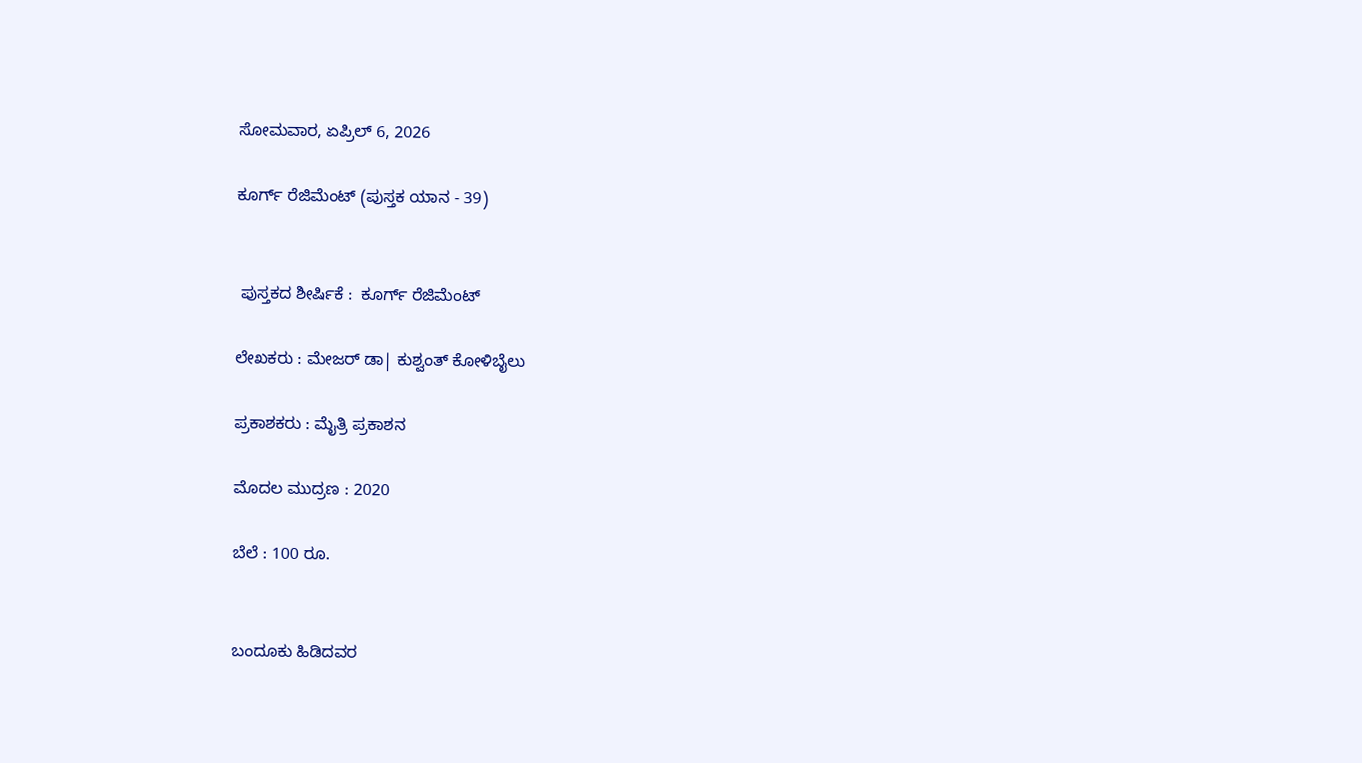ಸೋಮವಾರ, ಏಪ್ರಿಲ್ 6, 2026

ಕೂರ್ಗ್ ರೆಜಿಮೆಂಟ್ (ಪುಸ್ತಕ ಯಾನ - 39)


 ಪುಸ್ತಕದ ಶೀರ್ಷಿಕೆ :  ಕೂರ್ಗ್ ರೆಜಿಮೆಂಟ್

ಲೇಖಕರು : ಮೇಜರ್ ಡಾ| ಕುಶ್ವಂತ್ ಕೋಳಿಬೈಲು

ಪ್ರಕಾಶಕರು : ಮೈತ್ರಿ ಪ್ರಕಾಶನ

ಮೊದಲ ಮುದ್ರಣ : 2020

ಬೆಲೆ : 100 ರೂ.


ಬಂದೂಕು ಹಿಡಿದವರ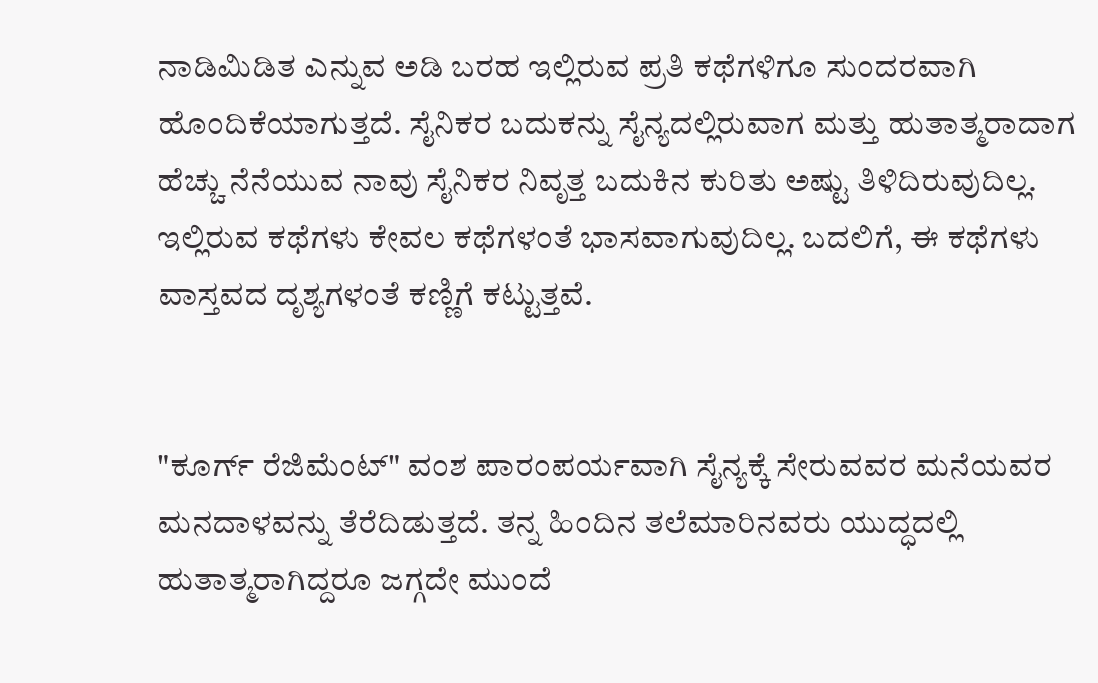ನಾಡಿಮಿಡಿತ ಎನ್ನುವ ಅಡಿ ಬರಹ ಇಲ್ಲಿರುವ ಪ್ರತಿ ಕಥೆಗಳಿಗೂ ಸುಂದರವಾಗಿ ಹೊಂದಿಕೆಯಾಗುತ್ತದೆ. ಸೈನಿಕರ ಬದುಕನ್ನು ಸೈನ್ಯದಲ್ಲಿರುವಾಗ ಮತ್ತು ಹುತಾತ್ಮರಾದಾಗ ಹೆಚ್ಚು ನೆನೆಯುವ ನಾವು ಸೈನಿಕರ ನಿವೃತ್ತ ಬದುಕಿನ ಕುರಿತು ಅಷ್ಟು ತಿಳಿದಿರುವುದಿಲ್ಲ. ಇಲ್ಲಿರುವ ಕಥೆಗಳು ಕೇವಲ ಕಥೆಗಳಂತೆ ಭಾಸವಾಗುವುದಿಲ್ಲ. ಬದಲಿಗೆ, ಈ ಕಥೆಗಳು ವಾಸ್ತವದ ದೃಶ್ಯಗಳಂತೆ ಕಣ್ಣಿಗೆ ಕಟ್ಟುತ್ತವೆ.


"ಕೂರ್ಗ್ ರೆಜಿಮೆಂಟ್" ವಂಶ ಪಾರಂಪರ್ಯವಾಗಿ ಸೈನ್ಯಕ್ಕೆ ಸೇರುವವರ ಮನೆಯವರ ಮನದಾಳವನ್ನು ತೆರೆದಿಡುತ್ತದೆ. ತನ್ನ ಹಿಂದಿನ ತಲೆಮಾರಿನವರು ಯುದ್ಧದಲ್ಲಿ ಹುತಾತ್ಮರಾಗಿದ್ದರೂ ಜಗ್ಗದೇ ಮುಂದೆ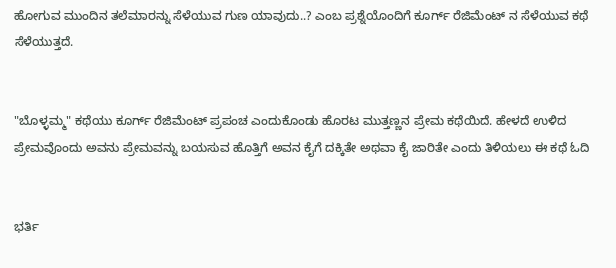ಹೋಗುವ ಮುಂದಿನ ತಲೆಮಾರನ್ನು ಸೆಳೆಯುವ ಗುಣ ಯಾವುದು..? ಎಂಬ ಪ್ರಶ್ನೆಯೊಂದಿಗೆ ಕೂರ್ಗ್ ರೆಜಿಮೆಂಟ್ ನ ಸೆಳೆಯುವ ಕಥೆ ಸೆಳೆಯುತ್ತದೆ.


"ಬೊಳ್ಳಮ್ಮ" ಕಥೆಯು ಕೂರ್ಗ್ ರೆಜಿಮೆಂಟ್ ಪ್ರಪಂಚ ಎಂದುಕೊಂಡು ಹೊರಟ ಮುತ್ತಣ್ಣನ ಪ್ರೇಮ ಕಥೆಯಿದೆ. ಹೇಳದೆ ಉಳಿದ ಪ್ರೇಮವೊಂದು ಅವನು ಪ್ರೇಮವನ್ನು ಬಯಸುವ ಹೊತ್ತಿಗೆ ಅವನ ಕೈಗೆ ದಕ್ಕಿತೇ ಅಥವಾ ಕೈ ಜಾರಿತೇ ಎಂದು ತಿಳಿಯಲು ಈ ಕಥೆ ಓದಿ


ಭರ್ತಿ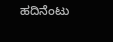ಹದಿನೆಂಟು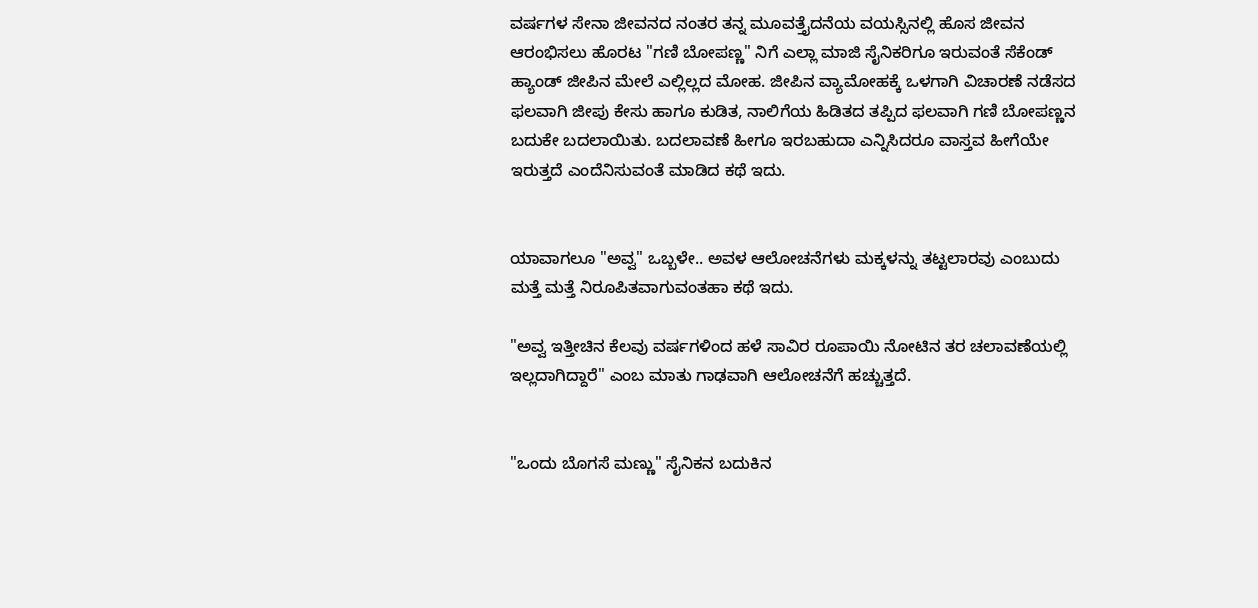ವರ್ಷಗಳ ಸೇನಾ ಜೀವನದ ನಂತರ ತನ್ನ ಮೂವತ್ತೈದನೆಯ ವಯಸ್ಸಿನಲ್ಲಿ ಹೊಸ ಜೀವನ ಆರಂಭಿಸಲು ಹೊರಟ "ಗಣಿ ಬೋಪಣ್ಣ" ನಿಗೆ ಎಲ್ಲಾ ಮಾಜಿ ಸೈನಿಕರಿಗೂ ಇರುವಂತೆ ಸೆಕೆಂಡ್ ಹ್ಯಾಂಡ್ ಜೀಪಿನ ಮೇಲೆ ಎಲ್ಲಿಲ್ಲದ ಮೋಹ. ಜೀಪಿನ ವ್ಯಾಮೋಹಕ್ಕೆ ಒಳಗಾಗಿ ವಿಚಾರಣೆ ನಡೆಸದ ಫಲವಾಗಿ ಜೀಪು ಕೇಸು ಹಾಗೂ ಕುಡಿತ, ನಾಲಿಗೆಯ ಹಿಡಿತದ ತಪ್ಪಿದ ಫಲವಾಗಿ ಗಣಿ ಬೋಪಣ್ಣನ ಬದುಕೇ ಬದಲಾಯಿತು. ಬದಲಾವಣೆ ಹೀಗೂ ಇರಬಹುದಾ ಎನ್ನಿಸಿದರೂ ವಾಸ್ತವ ಹೀಗೆಯೇ ಇರುತ್ತದೆ ಎಂದೆನಿಸುವಂತೆ ಮಾಡಿದ ಕಥೆ ಇದು.


ಯಾವಾಗಲೂ "ಅವ್ವ" ಒಬ್ಬಳೇ.. ಅವಳ ಆಲೋಚನೆಗಳು ಮಕ್ಕಳನ್ನು ತಟ್ಟಲಾರವು ಎಂಬುದು ಮತ್ತೆ ಮತ್ತೆ ನಿರೂಪಿತವಾಗುವಂತಹಾ ಕಥೆ ಇದು.

"ಅವ್ವ ಇತ್ತೀಚಿನ ಕೆಲವು ವರ್ಷಗಳಿಂದ ಹಳೆ ಸಾವಿರ ರೂಪಾಯಿ ನೋಟಿನ ತರ ಚಲಾವಣೆಯಲ್ಲಿ ಇಲ್ಲದಾಗಿದ್ದಾರೆ" ಎಂಬ ಮಾತು ಗಾಢವಾಗಿ ಆಲೋಚನೆಗೆ ಹಚ್ಚುತ್ತದೆ.


"ಒಂದು ಬೊಗಸೆ ಮಣ್ಣು" ಸೈನಿಕನ ಬದುಕಿನ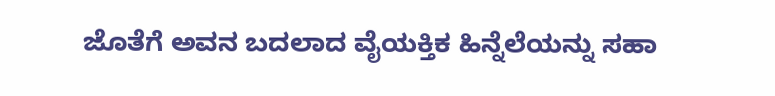ಜೊತೆಗೆ ಅವನ ಬದಲಾದ ವೈಯಕ್ತಿಕ ಹಿನ್ನೆಲೆಯನ್ನು ಸಹಾ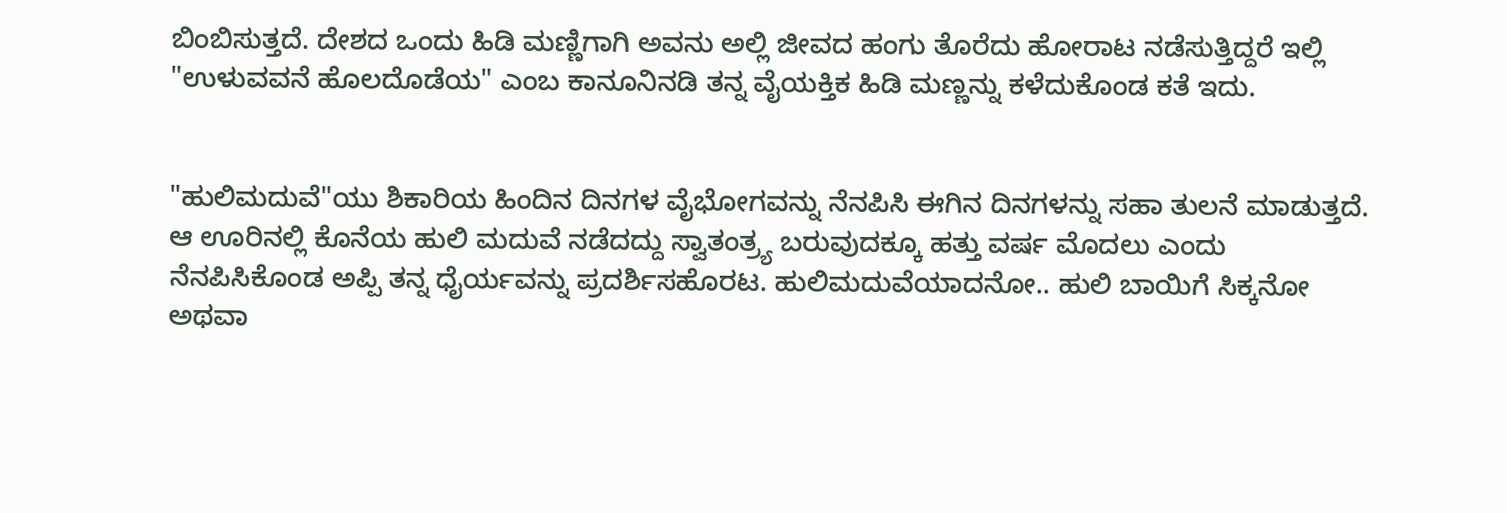ಬಿಂಬಿಸುತ್ತದೆ. ದೇಶದ ಒಂದು ಹಿಡಿ ಮಣ್ಣಿಗಾಗಿ ಅವನು ಅಲ್ಲಿ ಜೀವದ ಹಂಗು ತೊರೆದು ಹೋರಾಟ ನಡೆಸುತ್ತಿದ್ದರೆ ಇಲ್ಲಿ "ಉಳುವವನೆ ಹೊಲದೊಡೆಯ" ಎಂಬ ಕಾನೂನಿನಡಿ ತನ್ನ ವೈಯಕ್ತಿಕ ಹಿಡಿ ಮಣ್ಣನ್ನು ಕಳೆದುಕೊಂಡ ಕತೆ ಇದು.


"ಹುಲಿಮದುವೆ"ಯು ಶಿಕಾರಿಯ ಹಿಂದಿನ ದಿನಗಳ ವೈಭೋಗವನ್ನು ನೆನಪಿಸಿ ಈಗಿನ ದಿನಗಳನ್ನು ಸಹಾ ತುಲನೆ ಮಾಡುತ್ತದೆ. ಆ ಊರಿನಲ್ಲಿ ಕೊನೆಯ ಹುಲಿ ಮದುವೆ ನಡೆದದ್ದು ಸ್ವಾತಂತ್ರ್ಯ ಬರುವುದಕ್ಕೂ ಹತ್ತು ವರ್ಷ ಮೊದಲು ಎಂದು ನೆನಪಿಸಿಕೊಂಡ ಅಪ್ಪಿ ತನ್ನ ಧೈರ್ಯವನ್ನು ಪ್ರದರ್ಶಿಸಹೊರಟ. ಹುಲಿಮದುವೆಯಾದನೋ.. ಹುಲಿ ಬಾಯಿಗೆ ಸಿಕ್ಕನೋ ಅಥವಾ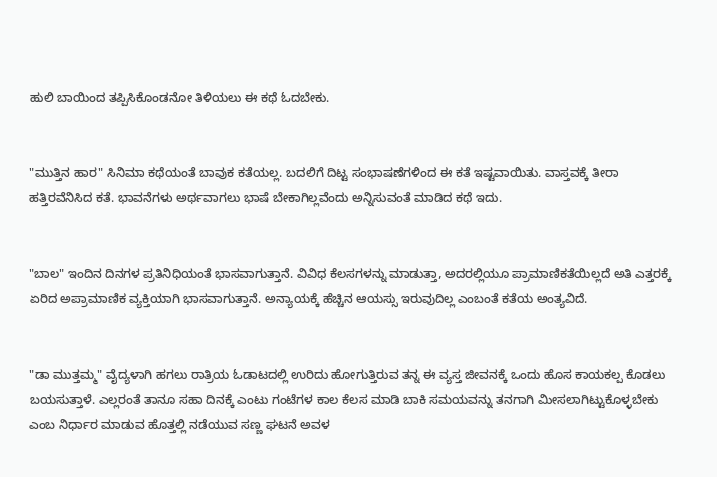ಹುಲಿ ಬಾಯಿಂದ ತಪ್ಪಿಸಿಕೊಂಡನೋ ತಿಳಿಯಲು ಈ ಕಥೆ ಓದಬೇಕು.


"ಮುತ್ತಿನ ಹಾರ" ಸಿನಿಮಾ ಕಥೆಯಂತೆ ಬಾವುಕ ಕತೆಯಲ್ಲ. ಬದಲಿಗೆ ದಿಟ್ಟ ಸಂಭಾಷಣೆಗಳಿಂದ ಈ ಕತೆ ಇಷ್ಟವಾಯಿತು. ವಾಸ್ತವಕ್ಕೆ ತೀರಾ ಹತ್ತಿರವೆನಿಸಿದ ಕತೆ. ಭಾವನೆಗಳು ಅರ್ಥವಾಗಲು ಭಾಷೆ ಬೇಕಾಗಿಲ್ಲವೆಂದು ಅನ್ನಿಸುವಂತೆ ಮಾಡಿದ ಕಥೆ ಇದು.


"ಬಾಲ" ಇಂದಿನ ದಿನಗಳ ಪ್ರತಿನಿಧಿಯಂತೆ ಭಾಸವಾಗುತ್ತಾನೆ. ವಿವಿಧ ಕೆಲಸಗಳನ್ನು ಮಾಡುತ್ತಾ, ಅದರಲ್ಲಿಯೂ ಪ್ರಾಮಾಣಿಕತೆಯಿಲ್ಲದೆ ಅತಿ ಎತ್ತರಕ್ಕೆ ಏರಿದ ಅಪ್ರಾಮಾಣಿಕ ವ್ಯಕ್ತಿಯಾಗಿ ಭಾಸವಾಗುತ್ತಾನೆ. ಅನ್ಯಾಯಕ್ಕೆ ಹೆಚ್ಚಿನ ಆಯಸ್ಸು ಇರುವುದಿಲ್ಲ ಎಂಬಂತೆ ಕತೆಯ ಅಂತ್ಯವಿದೆ.


"ಡಾ ಮುತ್ತಮ್ಮ" ವೈದ್ಯಳಾಗಿ ಹಗಲು ರಾತ್ರಿಯ ಓಡಾಟದಲ್ಲಿ ಉರಿದು ಹೋಗುತ್ತಿರುವ ತನ್ನ ಈ ವ್ಯಸ್ತ ಜೀವನಕ್ಕೆ ಒಂದು ಹೊಸ ಕಾಯಕಲ್ಪ ಕೊಡಲು ಬಯಸುತ್ತಾಳೆ. ಎಲ್ಲರಂತೆ ತಾನೂ ಸಹಾ ದಿನಕ್ಕೆ ಎಂಟು ಗಂಟೆಗಳ ಕಾಲ ಕೆಲಸ ಮಾಡಿ ಬಾಕಿ ಸಮಯವನ್ನು ತನಗಾಗಿ ಮೀಸಲಾಗಿಟ್ಟುಕೊಳ್ಳಬೇಕು ಎಂಬ ನಿರ್ಧಾರ ಮಾಡುವ ಹೊತ್ತಲ್ಲಿ ನಡೆಯುವ ಸಣ್ಣ ಘಟನೆ ಅವಳ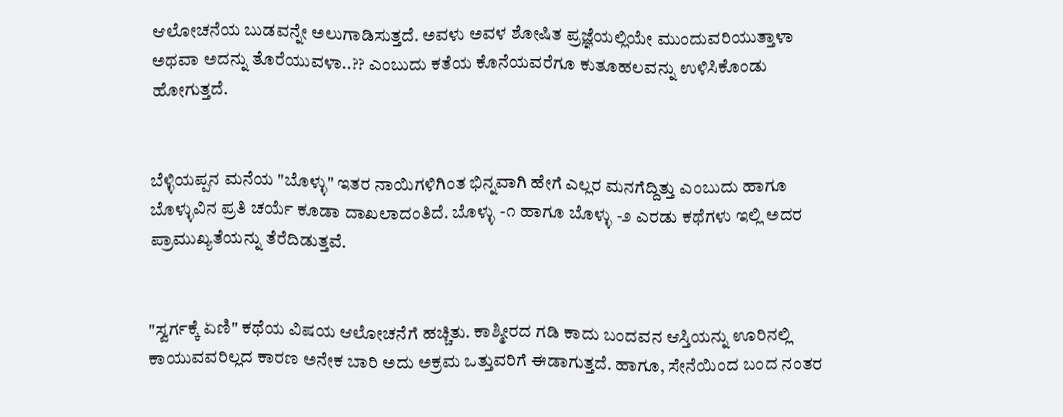ಆಲೋಚನೆಯ ಬುಡವನ್ನೇ ಅಲುಗಾಡಿಸುತ್ತದೆ. ಅವಳು ಅವಳ ಶೋಷಿತ ಪ್ರಜ್ಞೆಯಲ್ಲಿಯೇ ಮುಂದುವರಿಯುತ್ತಾಳಾ ಅಥವಾ ಅದನ್ನು ತೊರೆಯುವಳಾ..?? ಎಂಬುದು ಕತೆಯ ಕೊನೆಯವರೆಗೂ ಕುತೂಹಲವನ್ನು ಉಳಿಸಿಕೊಂಡು ಹೋಗುತ್ತದೆ.


ಬೆಳ್ಳಿಯಪ್ಪನ ಮನೆಯ "ಬೊಳ್ಳು" ಇತರ ನಾಯಿಗಳಿಗಿಂತ ಭಿನ್ನವಾಗಿ ಹೇಗೆ ಎಲ್ಲರ ಮನಗೆದ್ದಿತ್ತು ಎಂಬುದು ಹಾಗೂ ಬೊಳ್ಳುವಿನ ಪ್ರತಿ ಚರ್ಯೆ ಕೂಡಾ ದಾಖಲಾದಂತಿದೆ. ಬೊಳ್ಳು -೧ ಹಾಗೂ ಬೊಳ್ಳು -೨ ಎರಡು ಕಥೆಗಳು ಇಲ್ಲಿ ಅದರ ಪ್ರಾಮುಖ್ಯತೆಯನ್ನು ತೆರೆದಿಡುತ್ತವೆ.


"ಸ್ವರ್ಗಕ್ಕೆ ಏಣಿ" ಕಥೆಯ ವಿಷಯ ಆಲೋಚನೆಗೆ ಹಚ್ಚಿತು. ಕಾಶ್ಮೀರದ ಗಡಿ ಕಾದು ಬಂದವನ ಆಸ್ತಿಯನ್ನು ಊರಿನಲ್ಲಿ ಕಾಯುವವರಿಲ್ಲದ ಕಾರಣ ಅನೇಕ ಬಾರಿ ಅದು ಅಕ್ರಮ ಒತ್ತುವರಿಗೆ ಈಡಾಗುತ್ತದೆ. ಹಾಗೂ, ಸೇನೆಯಿಂದ ಬಂದ ನಂತರ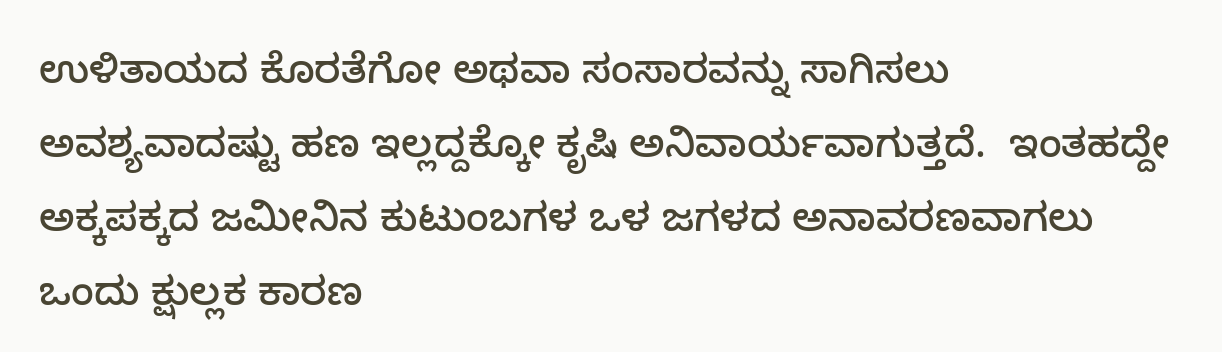ಉಳಿತಾಯದ ಕೊರತೆಗೋ ಅಥವಾ ಸಂಸಾರವನ್ನು ಸಾಗಿಸಲು ಅವಶ್ಯವಾದಷ್ಟು ಹಣ ಇಲ್ಲದ್ದಕ್ಕೋ ಕೃಷಿ ಅನಿವಾರ್ಯವಾಗುತ್ತದೆ.  ಇಂತಹದ್ದೇ ಅಕ್ಕಪಕ್ಕದ ಜಮೀನಿನ ಕುಟುಂಬಗಳ ಒಳ ಜಗಳದ ಅನಾವರಣವಾಗಲು ಒಂದು ಕ್ಷುಲ್ಲಕ ಕಾರಣ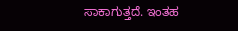ಸಾಕಾಗುತ್ತದೆ. ಇಂತಹ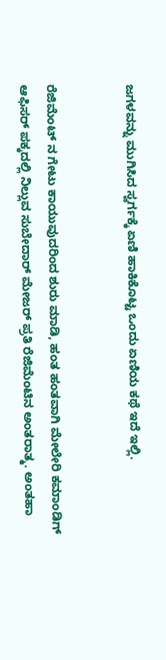ಜಗಳವನ್ನು ಮುಗಿಸಿದ ಸ್ವರ್ಗಕ್ಕೆ ಏಣಿ ಹಾಕಿಕೊಟ್ಟ ಒಂದು ಏಣಿಯ ಕಥೆ ಇದೆ ಇಲ್ಲಿ.


ರೆಜಿಮೆಂಟ್ ನ ಗೇಟು ಕಾಯುವುದರಿಂದ ಶುರು ಮಾಡಿ, ಹಂತ ಹಂತವಾಗಿ ಮೇಲೇರಿ ಕಮಾಂಡಿಗ್ ಆಫಿಸರ್ ಪಕ್ಕದಲ್ಲಿ ನಿಲ್ಲುವ ಸುಬೇದಾರ್ ಮೇಜರ್ ಪ್ರತಿ ರೆಜಿಮೆಂಟಿನ ಅಂತರಾತ್ಮ. ಅಂತಹಾ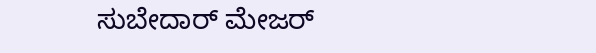ಸುಬೇದಾರ್ ಮೇಜರ್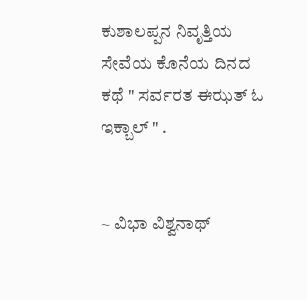ಕುಶಾಲಪ್ಪನ ನಿವೃತ್ತಿಯ ಸೇವೆಯ ಕೊನೆಯ ದಿನದ ಕಥೆ " ಸರ್ವರತ ಈಝತ್ ಓ ಇಕ್ಬಾಲ್ " .


~ ವಿಭಾ ವಿಶ್ವನಾಥ್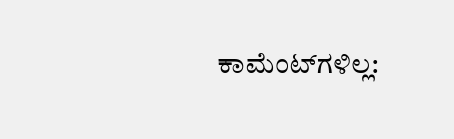ಕಾಮೆಂಟ್‌ಗಳಿಲ್ಲ: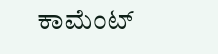ಕಾಮೆಂಟ್‌‌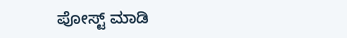ಪೋಸ್ಟ್‌ ಮಾಡಿ